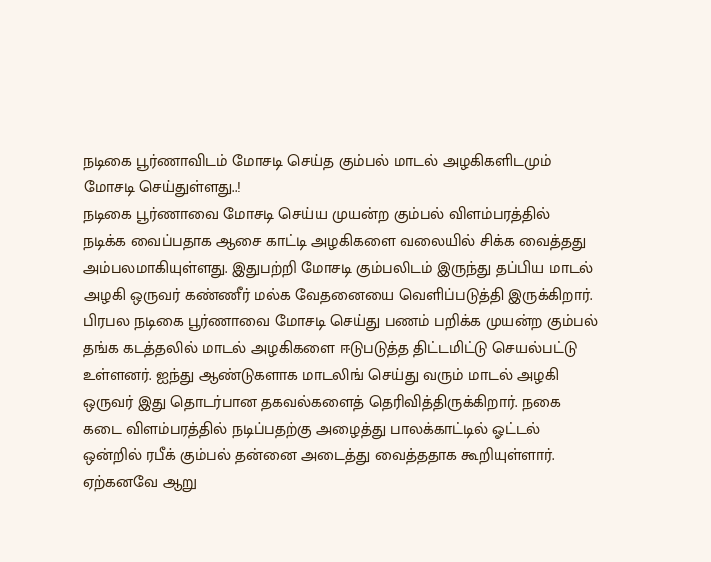நடிகை பூர்ணாவிடம் மோசடி செய்த கும்பல் மாடல் அழகிகளிடமும் மோசடி செய்துள்ளது..!
நடிகை பூர்ணாவை மோசடி செய்ய முயன்ற கும்பல் விளம்பரத்தில் நடிக்க வைப்பதாக ஆசை காட்டி அழகிகளை வலையில் சிக்க வைத்தது அம்பலமாகியுள்ளது. இதுபற்றி மோசடி கும்பலிடம் இருந்து தப்பிய மாடல் அழகி ஒருவர் கண்ணீர் மல்க வேதனையை வெளிப்படுத்தி இருக்கிறார்.
பிரபல நடிகை பூர்ணாவை மோசடி செய்து பணம் பறிக்க முயன்ற கும்பல் தங்க கடத்தலில் மாடல் அழகிகளை ஈடுபடுத்த திட்டமிட்டு செயல்பட்டு உள்ளனர். ஐந்து ஆண்டுகளாக மாடலிங் செய்து வரும் மாடல் அழகி ஒருவர் இது தொடர்பான தகவல்களைத் தெரிவித்திருக்கிறார். நகை கடை விளம்பரத்தில் நடிப்பதற்கு அழைத்து பாலக்காட்டில் ஓட்டல் ஒன்றில் ரபீக் கும்பல் தன்னை அடைத்து வைத்ததாக கூறியுள்ளார்.
ஏற்கனவே ஆறு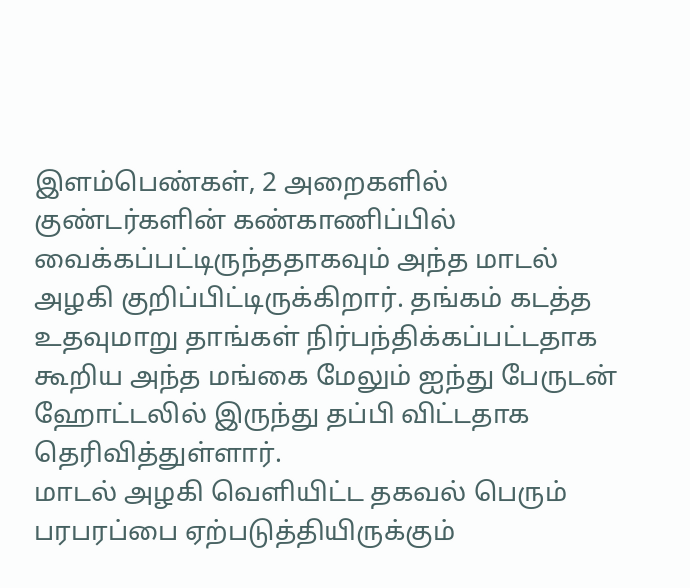இளம்பெண்கள், 2 அறைகளில் குண்டர்களின் கண்காணிப்பில் வைக்கப்பட்டிருந்ததாகவும் அந்த மாடல் அழகி குறிப்பிட்டிருக்கிறார். தங்கம் கடத்த உதவுமாறு தாங்கள் நிர்பந்திக்கப்பட்டதாக கூறிய அந்த மங்கை மேலும் ஐந்து பேருடன் ஹோட்டலில் இருந்து தப்பி விட்டதாக தெரிவித்துள்ளார்.
மாடல் அழகி வெளியிட்ட தகவல் பெரும் பரபரப்பை ஏற்படுத்தியிருக்கும்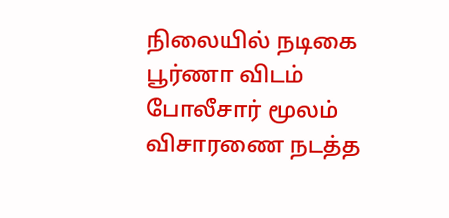நிலையில் நடிகை பூர்ணா விடம் போலீசார் மூலம் விசாரணை நடத்த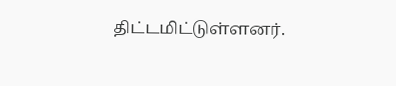திட்டமிட்டுள்ளனர்.